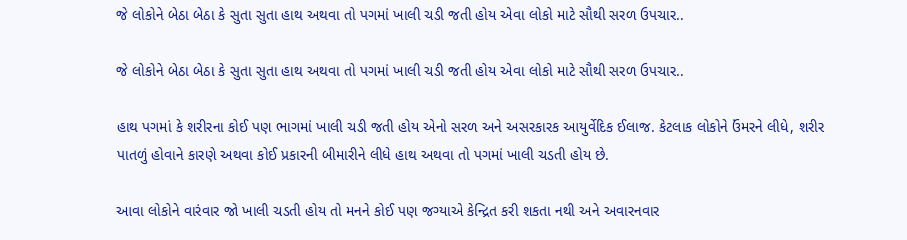જે લોકોને બેઠા બેઠા કે સુતા સુતા હાથ અથવા તો પગમાં ખાલી ચડી જતી હોય એવા લોકો માટે સૌથી સરળ ઉપચાર..

જે લોકોને બેઠા બેઠા કે સુતા સુતા હાથ અથવા તો પગમાં ખાલી ચડી જતી હોય એવા લોકો માટે સૌથી સરળ ઉપચાર..

હાથ પગમાં કે શરીરના કોઈ પણ ભાગમાં ખાલી ચડી જતી હોય એનો સરળ અને અસરકારક આયુર્વેદિક ઈલાજ. કેટલાક લોકોને ઉંમરને લીધે, શરીર પાતળું હોવાને કારણે અથવા કોઈ પ્રકારની બીમારીને લીધે હાથ અથવા તો પગમાં ખાલી ચડતી હોય છે.

આવા લોકોને વારંવાર જો ખાલી ચડતી હોય તો મનને કોઈ પણ જગ્યાએ કેન્દ્રિત કરી શકતા નથી અને અવારનવાર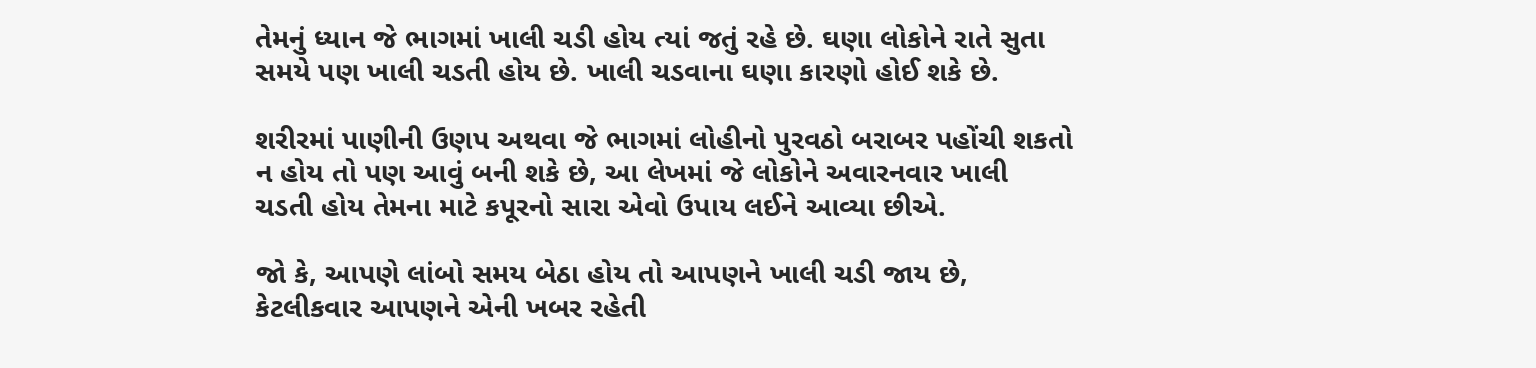તેમનું ધ્યાન જે ભાગમાં ખાલી ચડી હોય ત્યાં જતું રહે છે. ઘણા લોકોને રાતે સુતા સમયે પણ ખાલી ચડતી હોય છે. ખાલી ચડવાના ઘણા કારણો હોઈ શકે છે.

શરીરમાં પાણીની ઉણપ અથવા જે ભાગમાં લોહીનો પુરવઠો બરાબર પહોંચી શકતો ન હોય તો પણ આવું બની શકે છે, આ લેખમાં જે લોકોને અવારનવાર ખાલી ચડતી હોય તેમના માટે કપૂરનો સારા એવો ઉપાય લઈને આવ્યા છીએ.

જો કે, આપણે લાંબો સમય બેઠા હોય તો આપણને ખાલી ચડી જાય છે, કેટલીકવાર આપણને એની ખબર રહેતી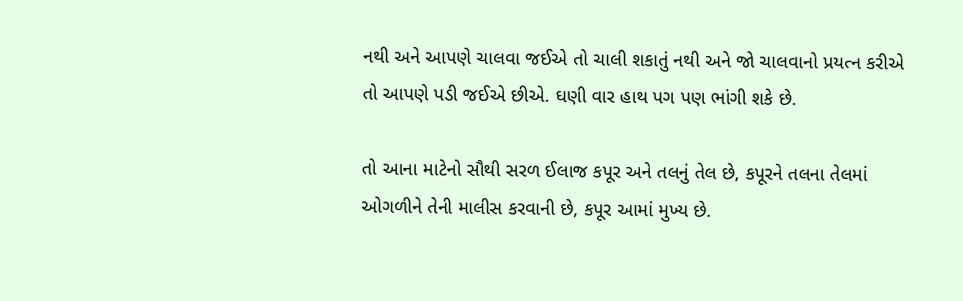નથી અને આપણે ચાલવા જઈએ તો ચાલી શકાતું નથી અને જો ચાલવાનો પ્રયત્ન કરીએ તો આપણે પડી જઈએ છીએ. ઘણી વાર હાથ પગ પણ ભાંગી શકે છે.

તો આના માટેનો સૌથી સરળ ઈલાજ કપૂર અને તલનું તેલ છે, કપૂરને તલના તેલમાં ઓગળીને તેની માલીસ કરવાની છે, કપૂર આમાં મુખ્ય છે.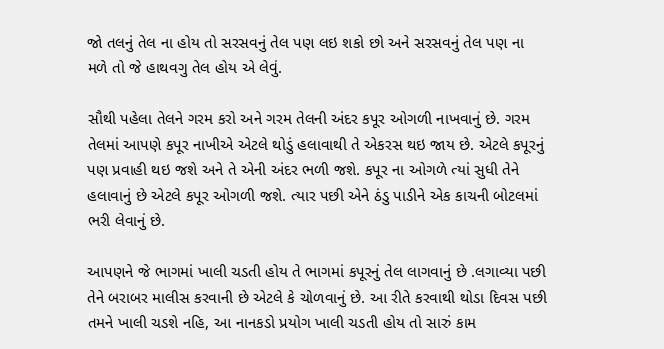જો તલનું તેલ ના હોય તો સરસવનું તેલ પણ લઇ શકો છો અને સરસવનું તેલ પણ ના મળે તો જે હાથવગુ તેલ હોય એ લેવું.

સૌથી પહેલા તેલને ગરમ કરો અને ગરમ તેલની અંદર કપૂર ઓગળી નાખવાનું છે. ગરમ તેલમાં આપણે કપૂર નાખીએ એટલે થોડું હલાવાથી તે એકરસ થઇ જાય છે. એટલે કપૂરનું પણ પ્રવાહી થઇ જશે અને તે એની અંદર ભળી જશે. કપૂર ના ઓગળે ત્યાં સુધી તેને હલાવાનું છે એટલે કપૂર ઓગળી જશે. ત્યાર પછી એને ઠંડુ પાડીને એક કાચની બોટલમાં ભરી લેવાનું છે.

આપણને જે ભાગમાં ખાલી ચડતી હોય તે ભાગમાં કપૂરનું તેલ લાગવાનું છે .લગાવ્યા પછી તેને બરાબર માલીસ કરવાની છે એટલે કે ચોળવાનું છે. આ રીતે કરવાથી થોડા દિવસ પછી તમને ખાલી ચડશે નહિ, આ નાનકડો પ્રયોગ ખાલી ચડતી હોય તો સારું કામ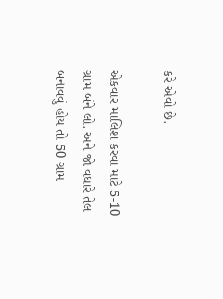કરે એવો છે.

એકવાર માલિશ કરવા માટે 5-10 ગ્રામ બંને લો. અને જો વધારે તેલ બનાવવું હોય તો 50 ગ્રામ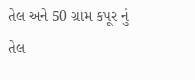તેલ અને 50 ગ્રામ કપૂર નું તેલ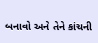બનાવો અને તેને કાંચની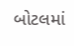બોટલમાં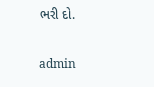ભરી દો.

admin